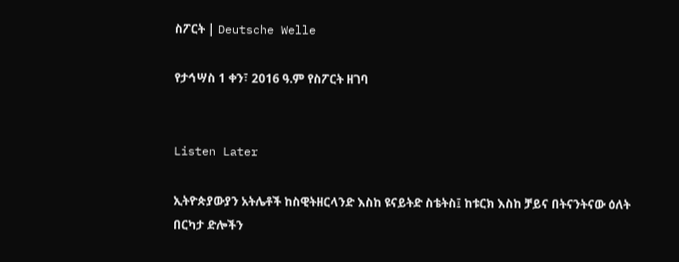ስፖርት | Deutsche Welle

የታኅሣስ 1 ቀን፣ 2016 ዓ.ም የስፖርት ዘገባ


Listen Later

ኢትዮጵያውያን አትሌቶች ከስዊትዘርላንድ እስከ ዩናይትድ ስቴትስ፤ ከቱርክ እስከ ቻይና በትናንትናው ዕለት በርካታ ድሎችን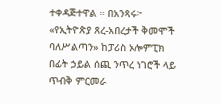ተቀዳጅተዋል ። በአንጻሩ፦ «የኢትዮጵያ ጸረ-አበረታች ቅመሞች ባለሥልጣን» ከፓሪስ ኦሎምፒክ በፊት ኃይል ሰጪ ንጥረ ነገሮች ላይ ጥብቅ ምርመራ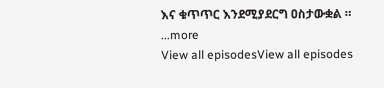እና ቁጥጥር እንደሚያደርግ ዐስታውቋል ።
...more
View all episodesView all episodes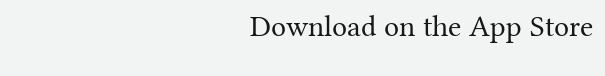Download on the App Store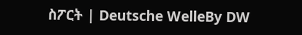ስፖርት | Deutsche WelleBy DW